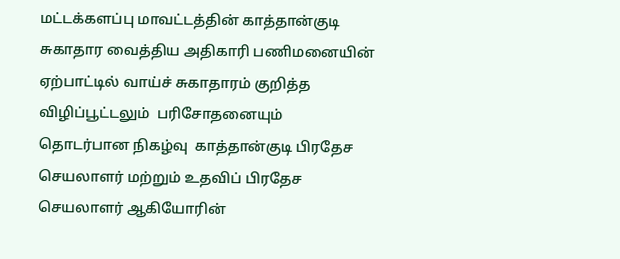மட்டக்களப்பு மாவட்டத்தின் காத்தான்குடி சுகாதார வைத்திய அதிகாரி பணிமனையின் ஏற்பாட்டில் வாய்ச் சுகாதாரம் குறித்த  விழிப்பூட்டலும்  பரிசோதனையும் தொடர்பான நிகழ்வு  காத்தான்குடி பிரதேச செயலாளர் மற்றும் உதவிப் பிரதேச செயலாளர் ஆகியோரின்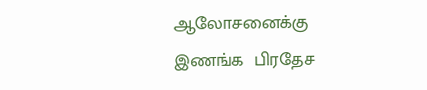ஆலோசனைக்கு இணங்க  பிரதேச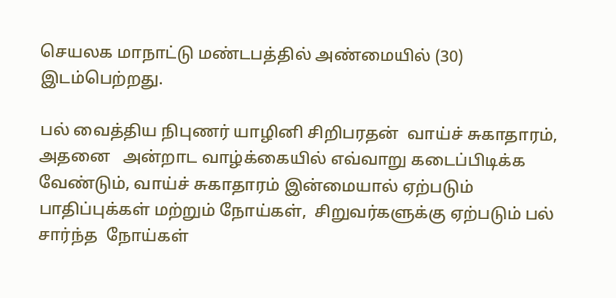செயலக மாநாட்டு மண்டபத்தில் அண்மையில் (30) இடம்பெற்றது.

பல் வைத்திய நிபுணர் யாழினி சிறிபரதன்  வாய்ச் சுகாதாரம், அதனை   அன்றாட வாழ்க்கையில் எவ்வாறு கடைப்பிடிக்க வேண்டும், வாய்ச் சுகாதாரம் இன்மையால் ஏற்படும் பாதிப்புக்கள் மற்றும் நோய்கள்,  சிறுவர்களுக்கு ஏற்படும் பல் சார்ந்த  நோய்கள்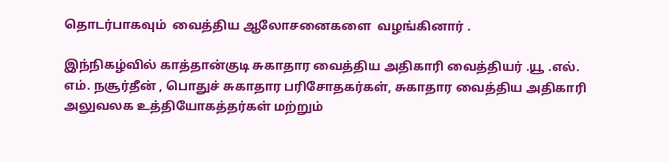தொடர்பாகவும்  வைத்திய ஆலோசனைகளை  வழங்கினார் .

இந்நிகழ்வில் காத்தான்குடி சுகாதார வைத்திய அதிகாரி வைத்தியர் .யூ .எல். எம். நசூர்தீன் , பொதுச் சுகாதார பரிசோதகர்கள், சுகாதார வைத்திய அதிகாரி அலுவலக உத்தியோகத்தர்கள் மற்றும்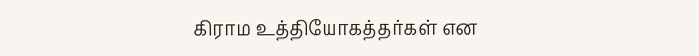கிராம உத்தியோகத்தர்கள் என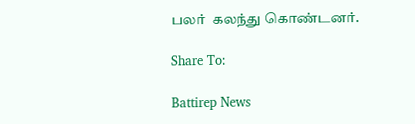பலர்  கலந்து கொண்டனர்.

Share To:

Battirep News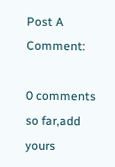Post A Comment:

0 comments so far,add yours